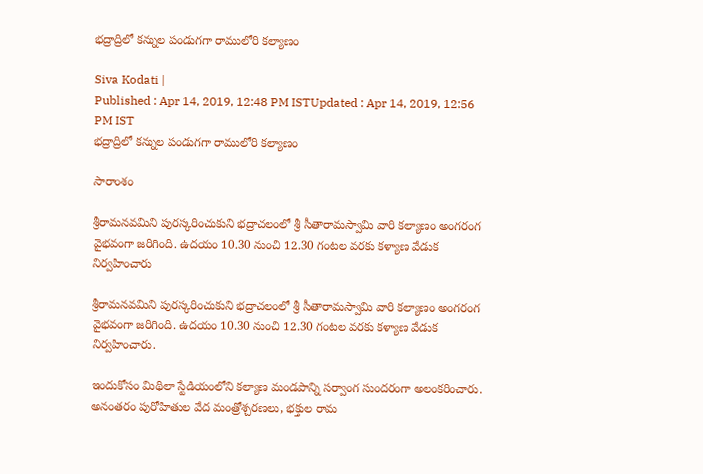భద్రాద్రిలో కన్నుల పండుగగా రాములోరి కల్యాణం

Siva Kodati |
Published : Apr 14, 2019, 12:48 PM ISTUpdated : Apr 14, 2019, 12:56 PM IST
భద్రాద్రిలో కన్నుల పండుగగా రాములోరి కల్యాణం

సారాంశం

శ్రీరామనవమిని పురస్కరించుకుని భద్రాచలంలో శ్రీ సీతారామస్వామి వారి కల్యాణం అంగరంగ వైభవంగా జరిగింది. ఉదయం 10.30 నుంచి 12.30 గంటల వరకు కళ్యాణ వేడుక నిర్వహించారు

శ్రీరామనవమిని పురస్కరించుకుని భద్రాచలంలో శ్రీ సీతారామస్వామి వారి కల్యాణం అంగరంగ వైభవంగా జరిగింది. ఉదయం 10.30 నుంచి 12.30 గంటల వరకు కళ్యాణ వేడుక నిర్వహించారు.

ఇందుకోసం మిథిలా స్టేడియంలోని కల్యాణ మండపాన్ని సర్వాంగ సుందరంగా అలంకరించారు. అనంతరం పురోహితుల వేద మంత్రోశ్చరణలు, భక్తుల రామ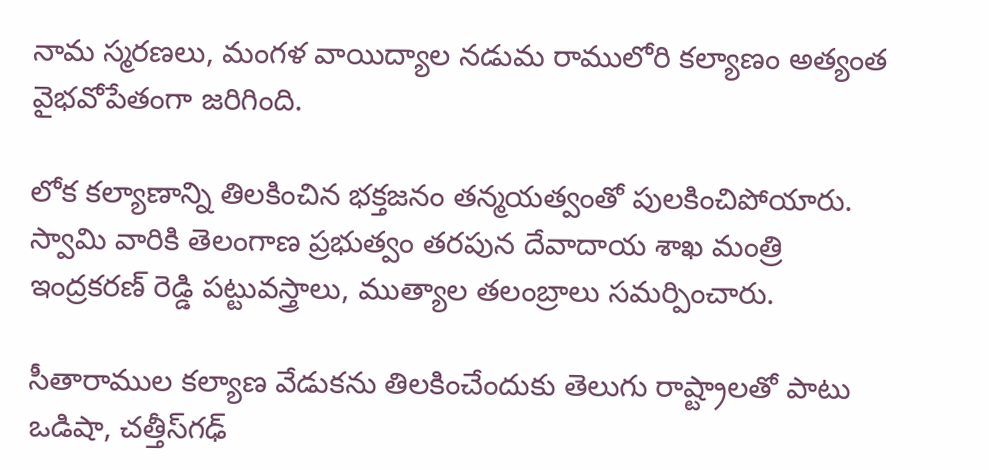నామ స్మరణలు, మంగళ వాయిద్యాల నడుమ రాములోరి కల్యాణం అత్యంత వైభవోపేతంగా జరిగింది.

లోక కల్యాణాన్ని తిలకించిన భక్తజనం తన్మయత్వంతో పులకించిపోయారు. స్వామి వారికి తెలంగాణ ప్రభుత్వం తరపున దేవాదాయ శాఖ మంత్రి ఇంద్రకరణ్ రెడ్డి పట్టువస్త్రాలు, ముత్యాల తలంబ్రాలు సమర్పించారు.

సీతారాముల కల్యాణ వేడుకను తిలకించేందుకు తెలుగు రాష్ట్రాలతో పాటు ఒడిషా, చత్తీస్‌గఢ్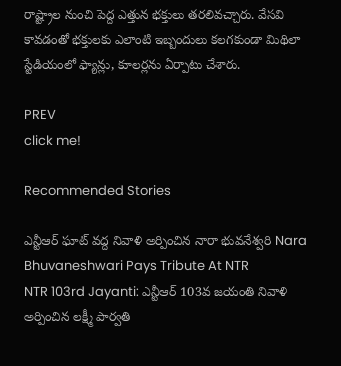రాష్ట్రాల నుంచి పెద్ద ఎత్తున భక్తులు తరలివచ్చారు. వేసవి కావడంతో భక్తులకు ఎలాంటి ఇబ్బందులు కలగకుండా మిథిలా స్టేడియంలో ఫ్యాన్లు, కూలర్లను ఏర్పాటు చేశారు.

PREV
click me!

Recommended Stories

ఎన్టీఆర్ ఘాట్ వద్ద నివాళి అర్పించిన నారా భువనేశ్వరి Nara Bhuvaneshwari Pays Tribute At NTR
NTR 103rd Jayanti: ఎన్టీఆర్ 103వ జయంతి నివాళి అర్పించిన లక్ష్మీ పార్వతి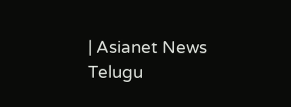| Asianet News Telugu